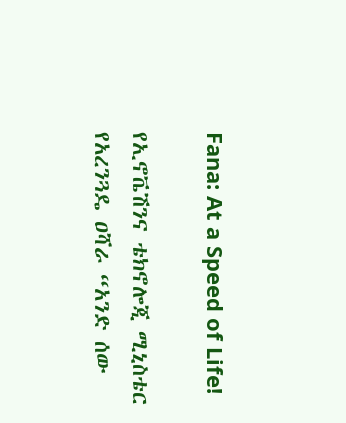Fana: At a Speed of Life!

የኢኖቬሽንና ቴክኖሎጂ ሚኒስቴር የአረንጓዴ ዐሻራ “አንድ ሰው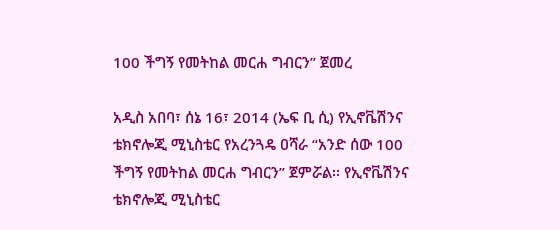100 ችግኝ የመትከል መርሐ ግብርን” ጀመረ

አዲስ አበባ፣ ሰኔ 16፣ 2014 (ኤፍ ቢ ሲ) የኢኖቬሽንና ቴክኖሎጂ ሚኒስቴር የአረንጓዴ ዐሻራ “አንድ ሰው 100 ችግኝ የመትከል መርሐ ግብርን” ጀምሯል፡፡ የኢኖቬሽንና ቴክኖሎጂ ሚኒስቴር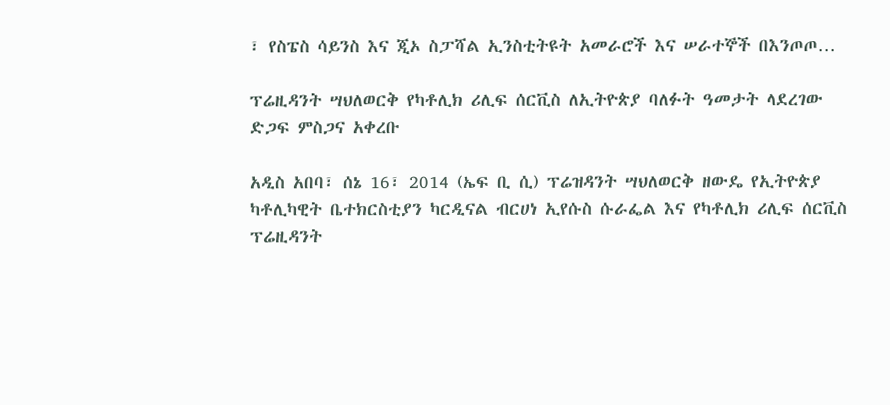፣ የስፔስ ሳይንስ እና ጂኦ ስፓሻል ኢንስቲትዩት አመራሮች እና ሠራተኞች በእንጦጦ…

ፕሬዚዳንት ሣህለወርቅ የካቶሊክ ሪሊፍ ሰርቪስ ለኢትዮጵያ ባለፉት ዓመታት ላደረገው ድጋፍ ምስጋና አቀረቡ

አዲስ አበባ፣ ሰኔ 16፣ 2014 (ኤፍ ቢ ሲ) ፕሬዝዳንት ሣህለወርቅ ዘውዴ የኢትዮጵያ ካቶሊካዊት ቤተክርስቲያን ካርዲናል ብርሀነ ኢየሱስ ሱራፌል እና የካቶሊክ ሪሊፍ ሰርቪስ ፕሬዚዳንት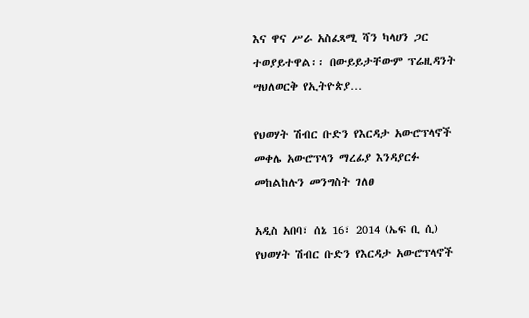እና ዋና ሥራ አስፈጻሚ ሻን ካላሀን ጋር ተወያይተዋል፡፡ በውይይታቸውም ፕሬዚዳንት ሣህለወርቅ የኢትዮጵያ…

የህወሃት ሽብር ቡድን የእርዳታ አውሮፕላኖች መቀሌ አውሮፕላን ማረፊያ እንዳያርፉ መከልከሉን መንግስት ገለፀ

አዲስ አበባ፣ ሰኔ 16፣ 2014 (ኤፍ ቢ ሲ) የህወሃት ሽብር ቡድን የእርዳታ አውሮፕላኖች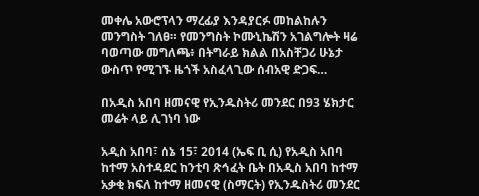መቀሌ አውሮፕላን ማረፊያ እንዳያርፉ መከልከሉን መንግስት ገለፀ። የመንግስት ኮሙኒኬሽን አገልግሎት ዛሬ ባወጣው መግለጫ፥ በትግራይ ክልል በአስቸጋሪ ሁኔታ ውስጥ የሚገኙ ዜጎች አስፈላጊው ሰብአዊ ድጋፍ…

በአዲስ አበባ ዘመናዊ የኢንዱስትሪ መንደር በ93 ሄክታር መሬት ላይ ሊገነባ ነው

አዲስ አበባ፣ ሰኔ 15፣ 2014 (ኤፍ ቢ ሲ) የአዲስ አበባ ከተማ አስተዳደር ከንቲባ ጽኅፈት ቤት በአዲስ አበባ ከተማ አቃቂ ክፍለ ከተማ ዘመናዊ (ስማርት) የኢንዱስትሪ መንደር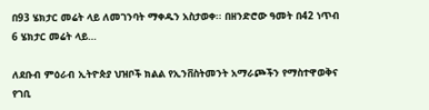በ93 ሄክታር መሬት ላይ ለመገንባት ማቀዱን አስታወቀ፡፡ በዘንድሮው ዓመት በ42 ነጥብ 6 ሄክታር መሬት ላይ…

ለደቡብ ምዕራብ ኢትዮጵያ ህዝቦች ክልል የኢንቨስትመንት አማራጮችን የማስተዋወቅና የገቢ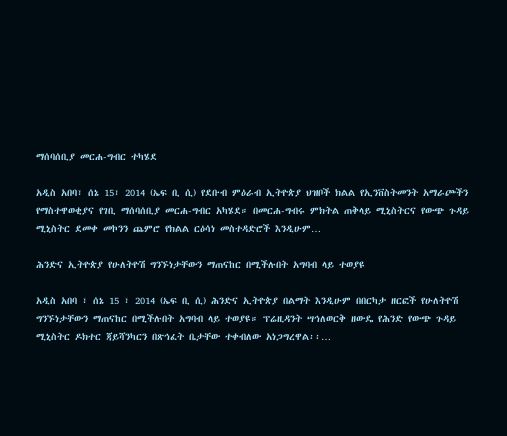ማሰባሰቢያ መርሐ-ግብር ተካሄደ

አዲስ አበባ፣ ሰኔ 15፣ 2014 (ኤፍ ቢ ሲ) የደቡብ ምዕራብ ኢትዮጵያ ህዝቦች ክልል የኢንቨስትመንት አማራጮችን የማስተዋወቂያና የገቢ ማሰባሰቢያ መርሐ-ግብር አካሄደ። በመርሐ-ግብሩ ምክትል ጠቅላይ ሚኒስትርና የውጭ ጉዳይ ሚኒስትር ደመቀ መኮንን ጨምሮ የክልል ርዕሳነ መስተዳድሮች እንዲሁም…

ሕንድና ኢትዮጵያ የሁለትዮሽ ግንኙነታቸውን ማጠናከር በሚችሉበት አግባብ ላይ ተወያዩ

አዲስ አበባ ፣ ሰኔ 15 ፣ 2014 (ኤፍ ቢ ሲ) ሕንድና ኢትዮጵያ በልማት እንዲሁም በበርካታ ዘርፎች የሁለትዮሽ ግንኙነታቸውን ማጠናከር በሚችሉበት አግባብ ላይ ተወያዩ። ፕሬዚዳንት ሣኅለወርቅ ዘውዴ የሕንድ የውጭ ጉዳይ ሚኒስትር ዶክተር ጃይሻንካርን በጽኅፈት ቤታቸው ተቀብለው አነጋግረዋል፡፡…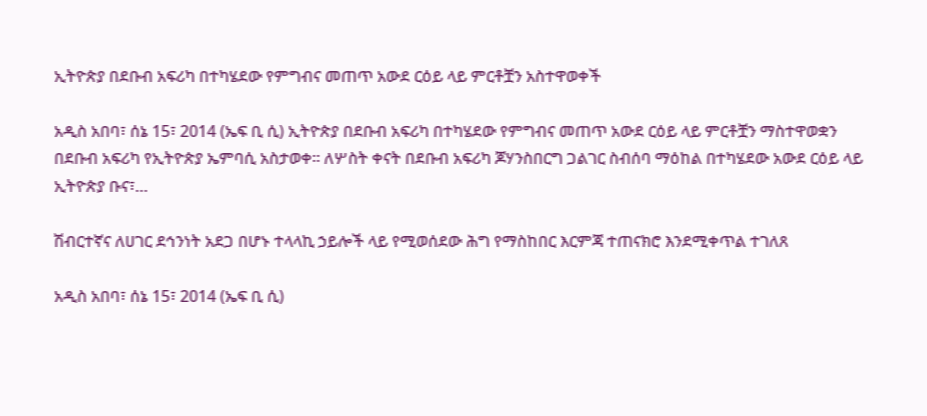ኢትዮጵያ በደቡብ አፍሪካ በተካሄደው የምግብና መጠጥ አውደ ርዕይ ላይ ምርቶቿን አስተዋወቀች

አዲስ አበባ፣ ሰኔ 15፣ 2014 (ኤፍ ቢ ሲ) ኢትዮጵያ በደቡብ አፍሪካ በተካሄደው የምግብና መጠጥ አውደ ርዕይ ላይ ምርቶቿን ማስተዋወቋን በደቡብ አፍሪካ የኢትዮጵያ ኤምባሲ አስታወቀ። ለሦስት ቀናት በደቡብ አፍሪካ ጆሃንስበርግ ጋልገር ስብሰባ ማዕከል በተካሄደው አውደ ርዕይ ላይ ኢትዮጵያ ቡና፣…

ሽብርተኛና ለሀገር ደኅንነት አደጋ በሆኑ ተላላኪ ኃይሎች ላይ የሚወሰደው ሕግ የማስከበር እርምጃ ተጠናክሮ እንደሚቀጥል ተገለጸ

አዲስ አበባ፣ ሰኔ 15፣ 2014 (ኤፍ ቢ ሲ)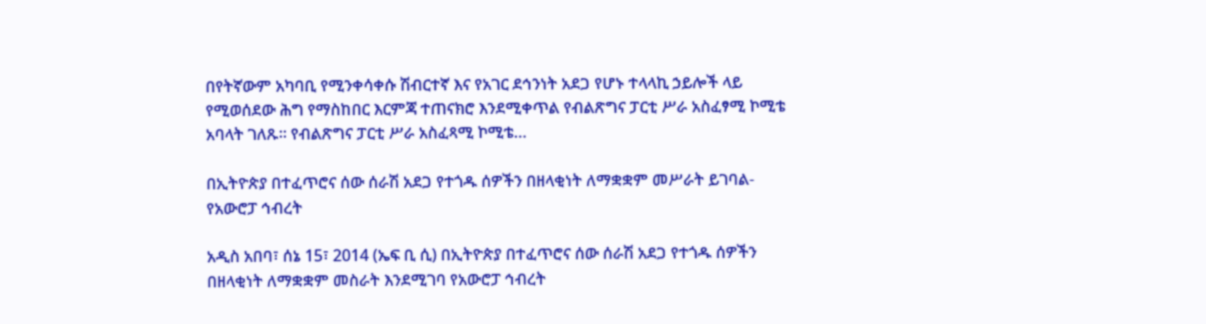በየትኛውም አካባቢ የሚንቀሳቀሱ ሽብርተኛ እና የአገር ደኅንነት አደጋ የሆኑ ተላላኪ ኃይሎች ላይ የሚወሰደው ሕግ የማስከበር እርምጃ ተጠናክሮ እንደሚቀጥል የብልጽግና ፓርቲ ሥራ አስፈፃሚ ኮሚቴ አባላት ገለጹ። የብልጽግና ፓርቲ ሥራ አስፈጻሚ ኮሚቴ…

በኢትዮጵያ በተፈጥሮና ሰው ሰራሽ አደጋ የተጎዱ ሰዎችን በዘላቂነት ለማቋቋም መሥራት ይገባል- የአውሮፓ ኅብረት

አዲስ አበባ፣ ሰኔ 15፣ 2014 (ኤፍ ቢ ሲ) በኢትዮጵያ በተፈጥሮና ሰው ሰራሽ አደጋ የተጎዱ ሰዎችን በዘላቂነት ለማቋቋም መስራት እንደሚገባ የአውሮፓ ኅብረት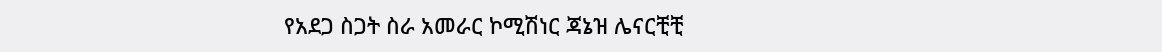የአደጋ ስጋት ስራ አመራር ኮሚሽነር ጃኔዝ ሌናርቺቺ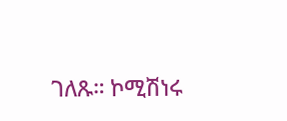ገለጹ። ኮሚሽነሩ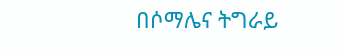በሶማሌና ትግራይ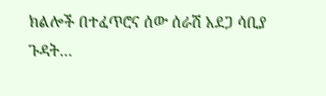ክልሎች በተፈጥሮና ሰው ሰራሽ አደጋ ሳቢያ ጉዳት…